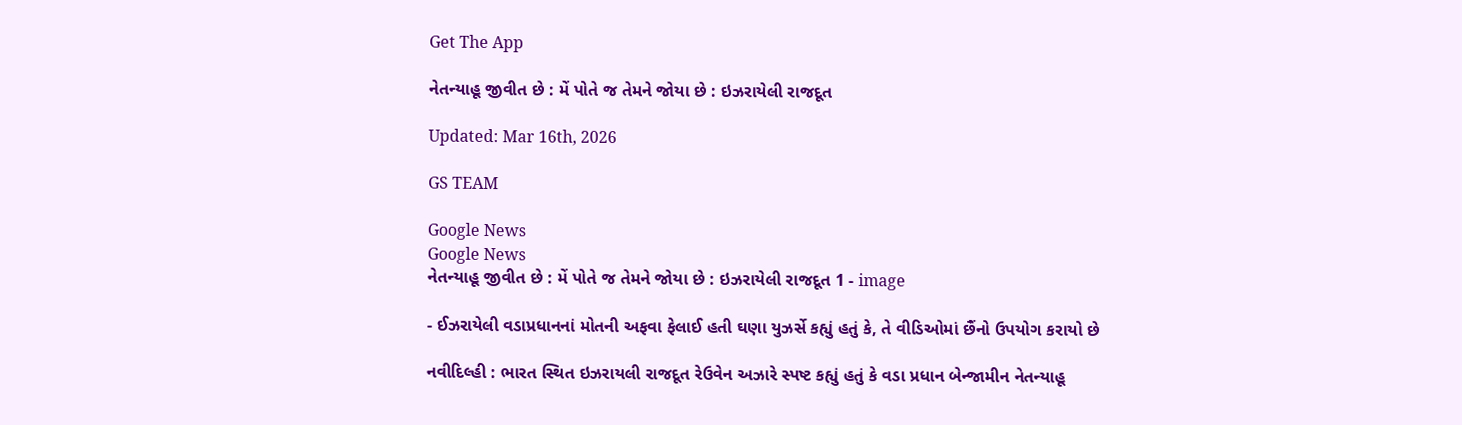Get The App

નેતન્યાહૂ જીવીત છે : મેં પોતે જ તેમને જોયા છે : ઇઝરાયેલી રાજદૂત

Updated: Mar 16th, 2026

GS TEAM

Google News
Google News
નેતન્યાહૂ જીવીત છે : મેં પોતે જ તેમને જોયા છે : ઇઝરાયેલી રાજદૂત 1 - image

- ઈઝરાયેલી વડાપ્રધાનનાં મોતની અફવા ફેલાઈ હતી ઘણા યુઝર્સે કહ્યું હતું કે, તે વીડિઓમાં છૈંનો ઉપયોગ કરાયો છે

નવીદિલ્હી : ભારત સ્થિત ઇઝરાયલી રાજદૂત રેઉવેન અઝારે સ્પષ્ટ કહ્યું હતું કે વડા પ્રધાન બેન્જામીન નેતન્યાહૂ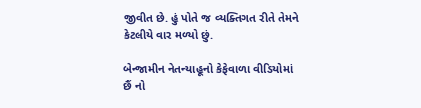જીવીત છે. હું પોતે જ વ્યક્તિગત રીતે તેમને કેટલીયે વાર મળ્યો છું.

બેન્જામીન નેતન્યાહૂનો કેફેવાળા વીડિયોમાં છૈં નો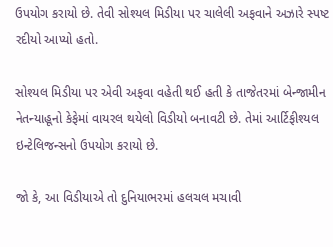ઉપયોગ કરાયો છે. તેવી સોશ્યલ મિડીયા પર ચાલેલી અફવાને અઝારે સ્પષ્ટ રદીયો આપ્યો હતો.

સોશ્યલ મિડીયા પર એવી અફવા વહેતી થઈ હતી કે તાજેતરમાં બેન્જામીન નેતન્યાહૂનો કેફેમાં વાયરલ થયેલો વિડીયો બનાવટી છે. તેમાં આર્ટિફીશ્યલ ઇન્ટેલિજન્સનો ઉપયોગ કરાયો છે.

જો કે, આ વિડીયાએ તો દુનિયાભરમાં હલચલ મચાવી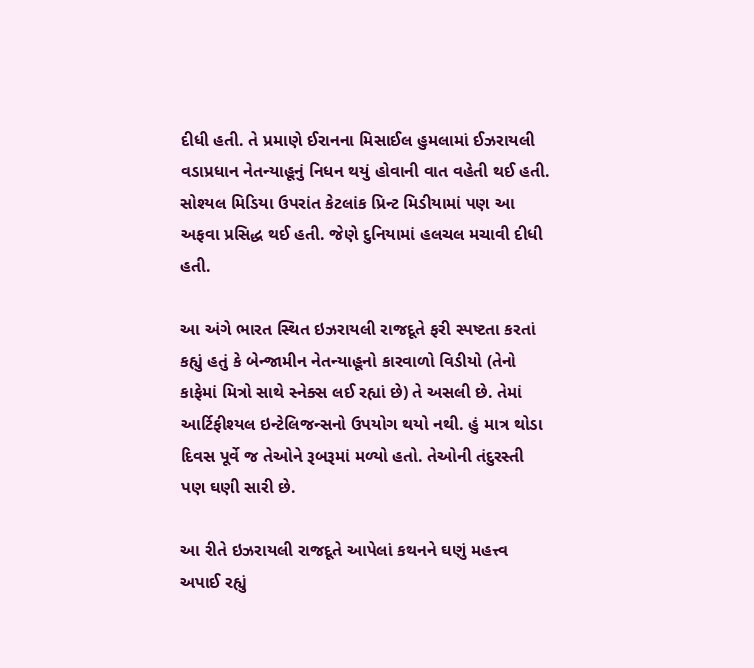દીધી હતી. તે પ્રમાણે ઈરાનના મિસાઈલ હુમલામાં ઈઝરાયલી વડાપ્રધાન નેતન્યાહૂનું નિધન થયું હોવાની વાત વહેતી થઈ હતી. સોશ્યલ મિડિયા ઉપરાંત કેટલાંક પ્રિન્ટ મિડીયામાં પણ આ અફવા પ્રસિદ્ધ થઈ હતી. જેણે દુનિયામાં હલચલ મચાવી દીધી હતી.

આ અંગે ભારત સ્થિત ઇઝરાયલી રાજદૂતે ફરી સ્પષ્ટતા કરતાં કહ્યું હતું કે બેન્જામીન નેતન્યાહૂનો કારવાળો વિડીયો (તેનો કાફેમાં મિત્રો સાથે સ્નેક્સ લઈ રહ્યાં છે) તે અસલી છે. તેમાં આર્ટિફીશ્યલ ઇન્ટેલિજન્સનો ઉપયોગ થયો નથી. હું માત્ર થોડા દિવસ પૂર્વે જ તેઓને રૂબરૂમાં મળ્યો હતો. તેઓની તંદુરસ્તી પણ ઘણી સારી છે.

આ રીતે ઇઝરાયલી રાજદૂતે આપેલાં કથનને ઘણું મહત્ત્વ અપાઈ રહ્યું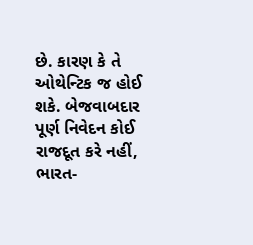છે. કારણ કે તે ઓથેન્ટિક જ હોઈ શકે. બેજવાબદાર પૂર્ણ નિવેદન કોઈ રાજદૂત કરે નહીં, ભારત-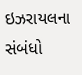ઇઝરાયલના સંબંધો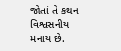જોતાં તે કથન વિશ્વસનીય મનાય છે.